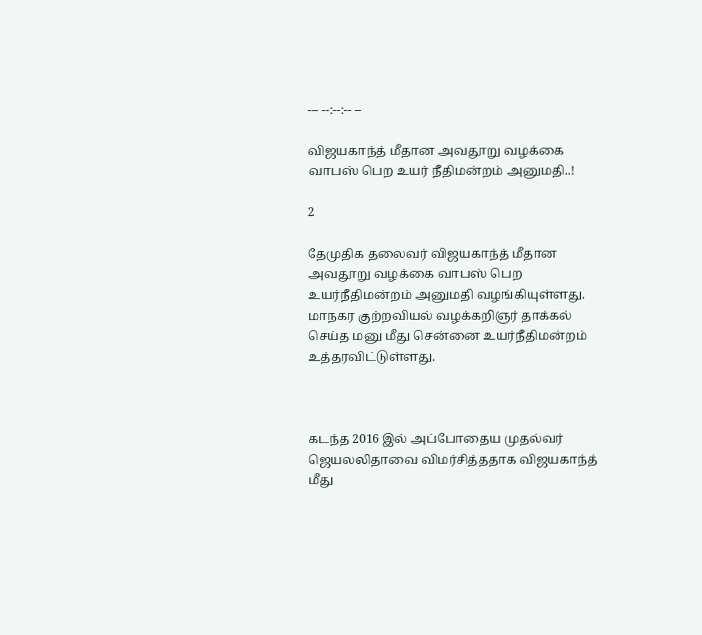--- --:--:-- --

விஜயகாந்த் மீதான அவதூறு வழக்கை வாபஸ் பெற உயர் நீதிமன்றம் அனுமதி..!

2

தேமுதிக தலைவர் விஜயகாந்த் மீதான அவதூறு வழக்கை வாபஸ் பெற உயர்நீதிமன்றம் அனுமதி வழங்கியுள்ளது. மாநகர குற்றவியல் வழக்கறிஞர் தாக்கல் செய்த மனு மீது சென்னை உயர்நீதிமன்றம் உத்தரவிட்டுள்ளது.



கடந்த 2016 இல் அப்போதைய முதல்வர் ஜெயலலிதாவை விமர்சித்ததாக விஜயகாந்த் மீது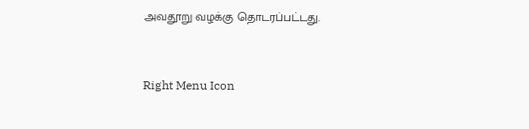அவதூறு வழக்கு தொடரப்பட்டது.



Right Menu Icon